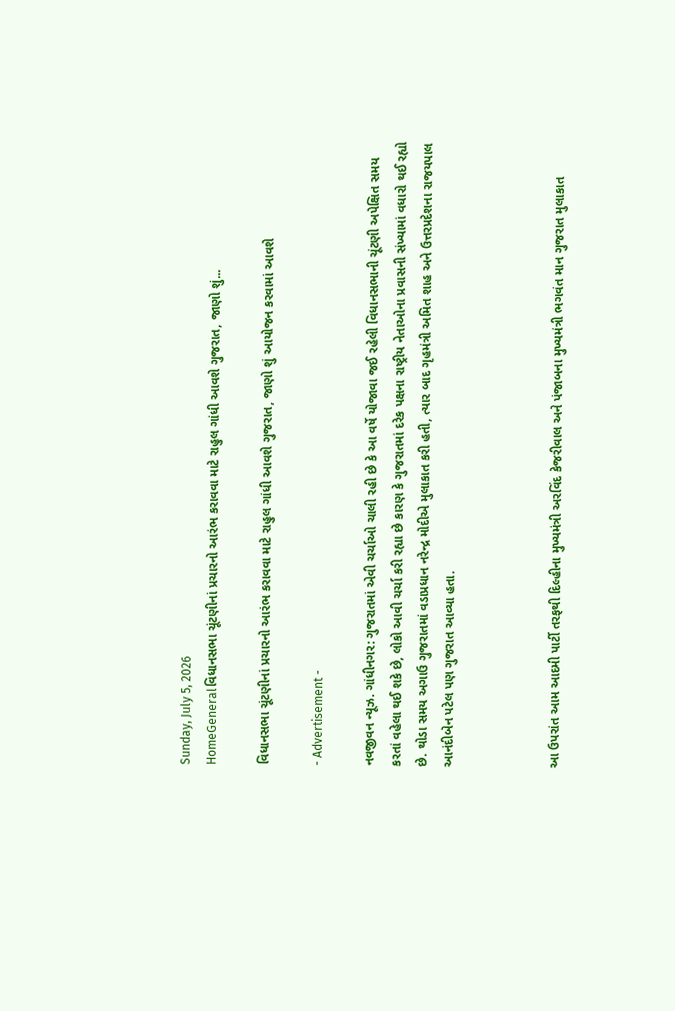Sunday, July 5, 2026
HomeGeneralવિધાનસભા ચૂંટણીનાં પ્રચારનો આરંભ કરાવવા માટે રાહુલ ગાંધી આવશે ગુજરાત, જાણો શું...

વિધાનસભા ચૂંટણીનાં પ્રચારનો આરંભ કરાવવા માટે રાહુલ ગાંધી આવશે ગુજરાત, જાણો શું આયોજન કરવામાં આવશે

- Advertisement -

નવજીવન ન્યૂઝ. ગાંધીનગર: ગુજરાતમાં એવી ચર્ચાઓ ચાલી રહી છે કે આ વર્ષે યોજાવા જઈ રહેલી વિધાનસભાની ચૂંટણી અપેક્ષિત સમય કરતાં વહેલા થઈ શકે છે, લોકો આવી ચર્ચા કરી રહ્યા છે કારણ કે ગુજરાતમાં દરેક પક્ષના રાષ્ટ્રીય નેતાઓના પ્રવાસની સંખ્યામાં વધારો થઈ રહ્યો છે. થોડા સમય અગાઉ ગુજરાતમાં વડાપ્રધાન નરેન્દ્ર મોદીએ મુલાકાત કરી હતી, ત્યાર બાદ ગૃહમંત્રી અમિત શાહ અને ઉત્તરપ્રદેશના રાજયપાલ આનંદીબેન પટેલ પણ ગુજરાત આવ્યા હતા.



આ ઉપરાંત આમ આદમી પાર્ટી તરફથી દિલ્હીના મુખ્યમંત્રી અરવિંદ કેજરીવાલ અને પંજાબના મુખ્યમંત્રી ભગવંત માન ગુજરાત મુલાકાત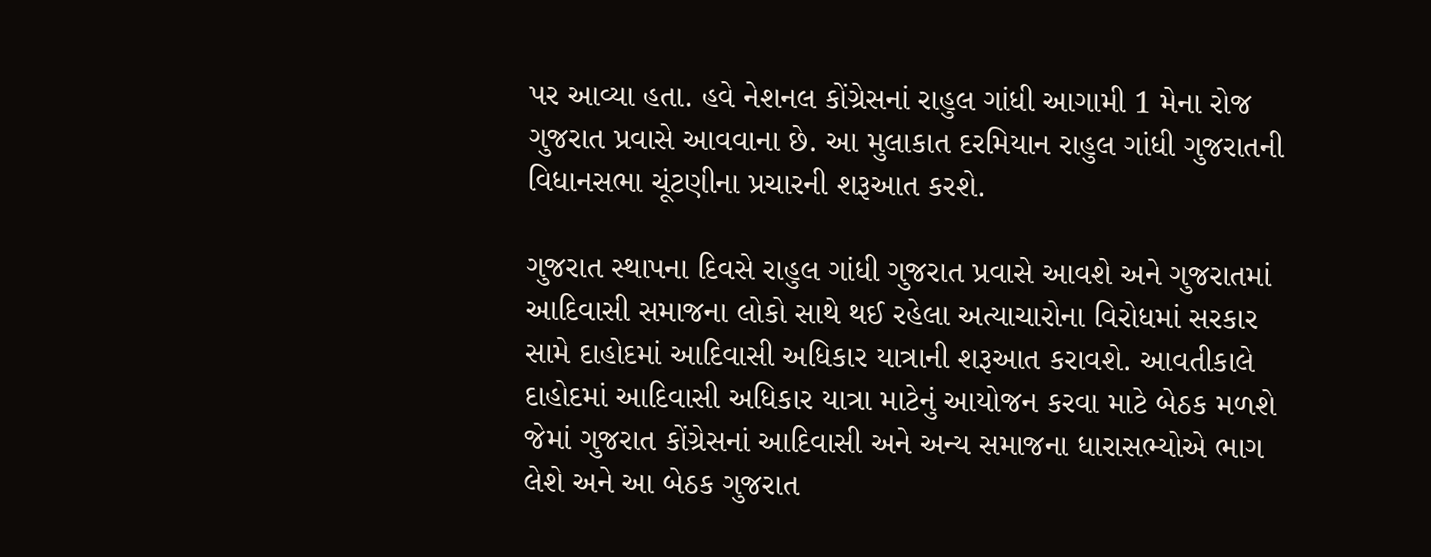પર આવ્યા હતા. હવે નેશનલ કોંગ્રેસનાં રાહુલ ગાંધી આગામી 1 મેના રોજ ગુજરાત પ્રવાસે આવવાના છે. આ મુલાકાત દરમિયાન રાહુલ ગાંધી ગુજરાતની વિધાનસભા ચૂંટણીના પ્રચારની શરૂઆત કરશે.

ગુજરાત સ્થાપના દિવસે રાહુલ ગાંધી ગુજરાત પ્રવાસે આવશે અને ગુજરાતમાં આદિવાસી સમાજના લોકો સાથે થઈ રહેલા અત્યાચારોના વિરોધમાં સરકાર સામે દાહોદમાં આદિવાસી અધિકાર યાત્રાની શરૂઆત કરાવશે. આવતીકાલે દાહોદમાં આદિવાસી અધિકાર યાત્રા માટેનું આયોજન કરવા માટે બેઠક મળશે જેમાં ગુજરાત કોંગ્રેસનાં આદિવાસી અને અન્ય સમાજના ધારાસભ્યોએ ભાગ લેશે અને આ બેઠક ગુજરાત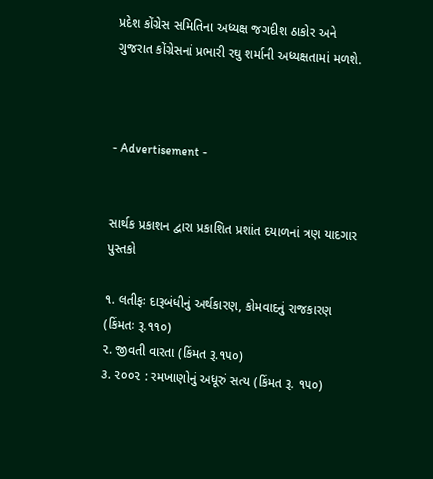પ્રદેશ કોંગ્રેસ સમિતિના અધ્યક્ષ જગદીશ ઠાકોર અને ગુજરાત કોંગ્રેસનાં પ્રભારી રઘુ શર્માની અધ્યક્ષતામાં મળશે.



- Advertisement -


સાર્થક પ્રકાશન દ્વારા પ્રકાશિત પ્રશાંત દયાળનાં ત્રણ યાદગાર પુસ્તકો

૧. લતીફઃ દારૂબંધીનું અર્થકારણ, કોમવાદનું રાજકારણ (કિંમતઃ રૂ.૧૧૦)
૨. જીવતી વારતા (કિંમત રૂ.૧૫૦)
૩. ૨૦૦૨ : રમખાણોનું અધૂરું સત્ય (કિંમત રૂ. ૧૫૦)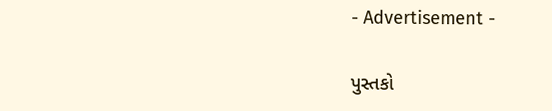- Advertisement -

પુસ્તકો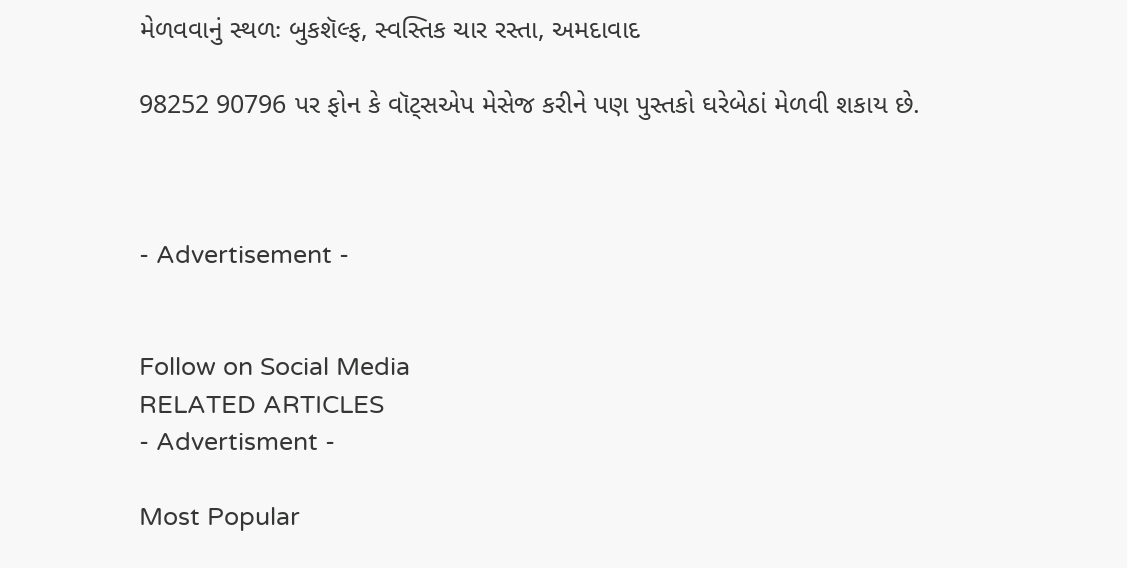મેળવવાનું સ્થળઃ બુકશૅલ્ફ, સ્વસ્તિક ચાર રસ્તા, અમદાવાદ

98252 90796 પર ફોન કે વૉટ્સએપ મેસેજ કરીને પણ પુસ્તકો ઘરેબેઠાં મેળવી શકાય છે.



- Advertisement -


Follow on Social Media
RELATED ARTICLES
- Advertisment -

Most Popular